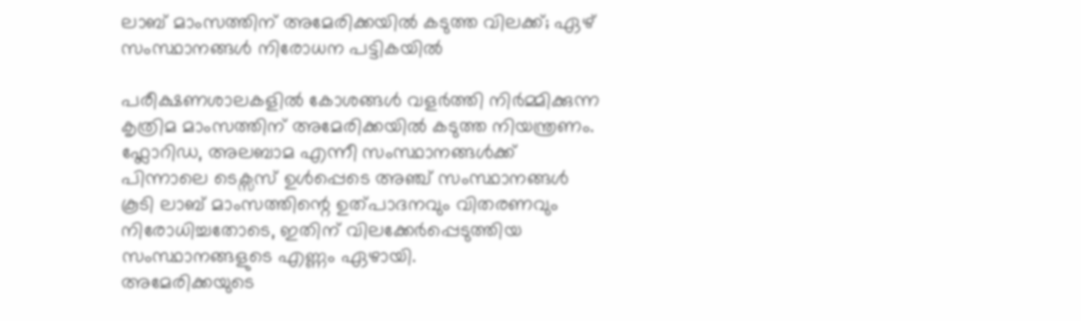ലാബ് മാംസത്തിന് അമേരിക്കയിൽ കടുത്ത വിലക്ക്; ഏഴ് സംസ്ഥാനങ്ങൾ നിരോധന പട്ടികയിൽ

പരീക്ഷണശാലകളിൽ കോശങ്ങൾ വളർത്തി നിർമ്മിക്കുന്ന കൃത്രിമ മാംസത്തിന് അമേരിക്കയിൽ കടുത്ത നിയന്ത്രണം. ഫ്ലോറിഡ, അലബാമ എന്നീ സംസ്ഥാനങ്ങൾക്ക് പിന്നാലെ ടെക്സസ് ഉൾപ്പെടെ അഞ്ച് സംസ്ഥാനങ്ങൾ കൂടി ലാബ് മാംസത്തിന്റെ ഉത്പാദനവും വിതരണവും നിരോധിച്ചതോടെ, ഇതിന് വിലക്കേർപ്പെടുത്തിയ സംസ്ഥാനങ്ങളുടെ എണ്ണം ഏഴായി.
അമേരിക്കയുടെ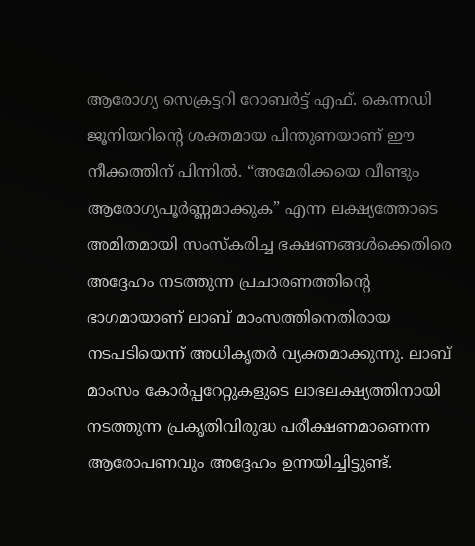ആരോഗ്യ സെക്രട്ടറി റോബർട്ട് എഫ്. കെന്നഡി ജൂനിയറിന്റെ ശക്തമായ പിന്തുണയാണ് ഈ നീക്കത്തിന് പിന്നിൽ. “അമേരിക്കയെ വീണ്ടും ആരോഗ്യപൂർണ്ണമാക്കുക” എന്ന ലക്ഷ്യത്തോടെ അമിതമായി സംസ്കരിച്ച ഭക്ഷണങ്ങൾക്കെതിരെ അദ്ദേഹം നടത്തുന്ന പ്രചാരണത്തിന്റെ ഭാഗമായാണ് ലാബ് മാംസത്തിനെതിരായ നടപടിയെന്ന് അധികൃതർ വ്യക്തമാക്കുന്നു. ലാബ് മാംസം കോർപ്പറേറ്റുകളുടെ ലാഭലക്ഷ്യത്തിനായി നടത്തുന്ന പ്രകൃതിവിരുദ്ധ പരീക്ഷണമാണെന്ന ആരോപണവും അദ്ദേഹം ഉന്നയിച്ചിട്ടുണ്ട്.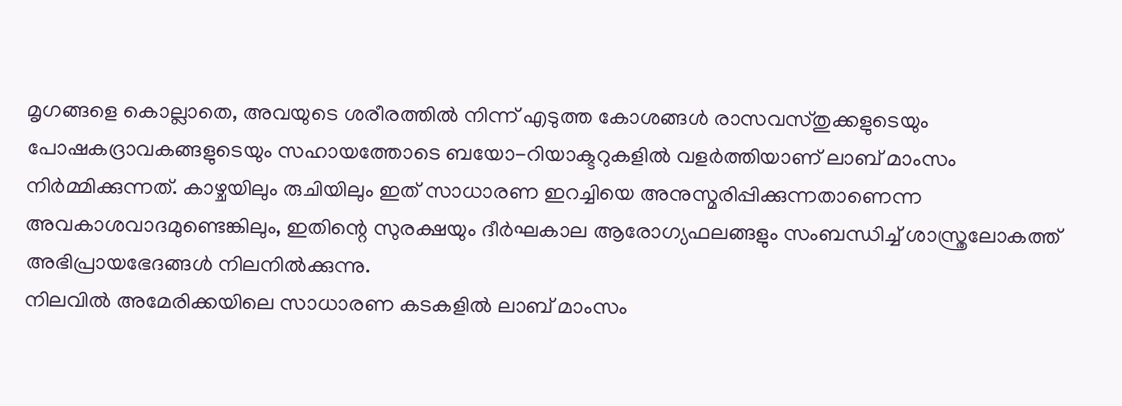മൃഗങ്ങളെ കൊല്ലാതെ, അവയുടെ ശരീരത്തിൽ നിന്ന് എടുത്ത കോശങ്ങൾ രാസവസ്തുക്കളുടെയും പോഷകദ്രാവകങ്ങളുടെയും സഹായത്തോടെ ബയോ-റിയാക്ടറുകളിൽ വളർത്തിയാണ് ലാബ് മാംസം നിർമ്മിക്കുന്നത്. കാഴ്ചയിലും രുചിയിലും ഇത് സാധാരണ ഇറച്ചിയെ അനുസ്മരിപ്പിക്കുന്നതാണെന്ന അവകാശവാദമുണ്ടെങ്കിലും, ഇതിന്റെ സുരക്ഷയും ദീർഘകാല ആരോഗ്യഫലങ്ങളും സംബന്ധിച്ച് ശാസ്ത്രലോകത്ത് അഭിപ്രായഭേദങ്ങൾ നിലനിൽക്കുന്നു.
നിലവിൽ അമേരിക്കയിലെ സാധാരണ കടകളിൽ ലാബ് മാംസം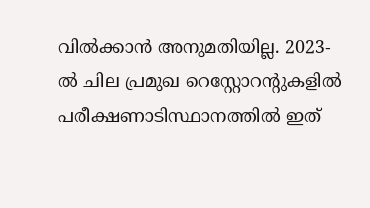വിൽക്കാൻ അനുമതിയില്ല. 2023-ൽ ചില പ്രമുഖ റെസ്റ്റോറന്റുകളിൽ പരീക്ഷണാടിസ്ഥാനത്തിൽ ഇത്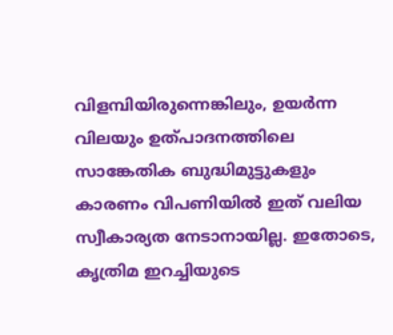വിളമ്പിയിരുന്നെങ്കിലും, ഉയർന്ന വിലയും ഉത്പാദനത്തിലെ സാങ്കേതിക ബുദ്ധിമുട്ടുകളും കാരണം വിപണിയിൽ ഇത് വലിയ സ്വീകാര്യത നേടാനായില്ല. ഇതോടെ, കൃത്രിമ ഇറച്ചിയുടെ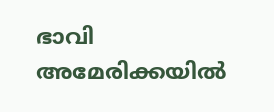ഭാവി അമേരിക്കയിൽ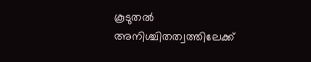കൂടുതൽ അനിശ്ചിതത്വത്തിലേക്ക്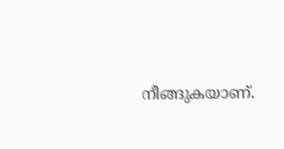നീങ്ങുകയാണ്.